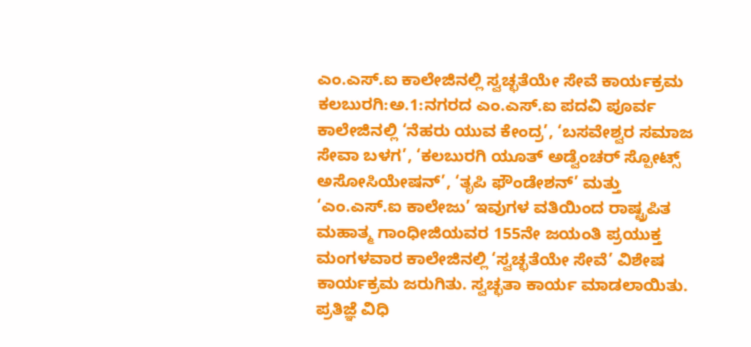ಎಂ.ಎಸ್.ಐ ಕಾಲೇಜಿನಲ್ಲಿ ಸ್ವಚ್ಛತೆಯೇ ಸೇವೆ ಕಾರ್ಯಕ್ರಮ
ಕಲಬುರಗಿ:ಅ.1:ನಗರದ ಎಂ.ಎಸ್.ಐ ಪದವಿ ಪೂರ್ವ ಕಾಲೇಜಿನಲ್ಲಿ ‘ನೆಹರು ಯುವ ಕೇಂದ್ರ’, ‘ಬಸವೇಶ್ವರ ಸಮಾಜ ಸೇವಾ ಬಳಗ’, ‘ಕಲಬುರಗಿ ಯೂತ್ ಅಡ್ವೆಂಚರ್ ಸ್ಪೋಟ್ಸ್ ಅಸೋಸಿಯೇಷನ್’, ‘ತೃಪಿ ಫೌಂಡೇಶನ್’ ಮತ್ತು ‘ಎಂ.ಎಸ್.ಐ ಕಾಲೇಜು’ ಇವುಗಳ ವತಿಯಿಂದ ರಾಷ್ಟ್ರಪಿತ ಮಹಾತ್ಮ ಗಾಂಧೀಜಿಯವರ 155ನೇ ಜಯಂತಿ ಪ್ರಯುಕ್ತ ಮಂಗಳವಾರ ಕಾಲೇಜಿನಲ್ಲಿ ‘ಸ್ವಚ್ಛತೆಯೇ ಸೇವೆ’ ವಿಶೇಷ ಕಾರ್ಯಕ್ರಮ ಜರುಗಿತು. ಸ್ವಚ್ಛತಾ ಕಾರ್ಯ ಮಾಡಲಾಯಿತು. ಪ್ರತಿಜ್ಞೆ ವಿಧಿ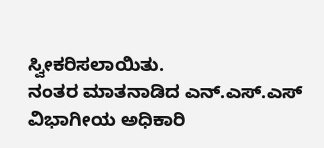ಸ್ವೀಕರಿಸಲಾಯಿತು.
ನಂತರ ಮಾತನಾಡಿದ ಎನ್.ಎಸ್.ಎಸ್ ವಿಭಾಗೀಯ ಅಧಿಕಾರಿ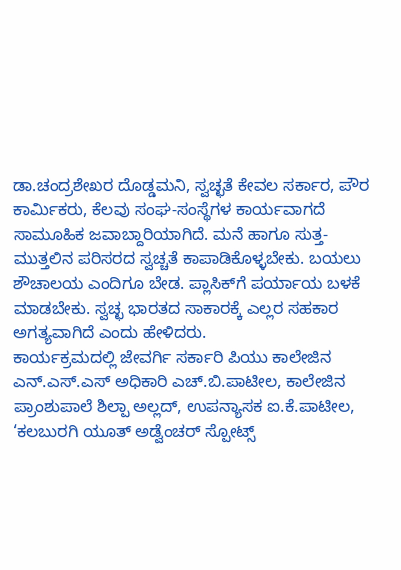ಡಾ.ಚಂದ್ರಶೇಖರ ದೊಡ್ಡಮನಿ, ಸ್ವಚ್ಛತೆ ಕೇವಲ ಸರ್ಕಾರ, ಪೌರ ಕಾರ್ಮಿಕರು, ಕೆಲವು ಸಂಘ-ಸಂಸ್ಥೆಗಳ ಕಾರ್ಯವಾಗದೆ ಸಾಮೂಹಿಕ ಜವಾಬ್ದಾರಿಯಾಗಿದೆ. ಮನೆ ಹಾಗೂ ಸುತ್ತ-ಮುತ್ತಲಿನ ಪರಿಸರದ ಸ್ವಚ್ಚತೆ ಕಾಪಾಡಿಕೊಳ್ಳಬೇಕು. ಬಯಲು ಶೌಚಾಲಯ ಎಂದಿಗೂ ಬೇಡ. ಪ್ಲಾಸಿಕ್‍ಗೆ ಪರ್ಯಾಯ ಬಳಕೆ ಮಾಡಬೇಕು. ಸ್ವಚ್ಛ ಭಾರತದ ಸಾಕಾರಕ್ಕೆ ಎಲ್ಲರ ಸಹಕಾರ ಅಗತ್ಯವಾಗಿದೆ ಎಂದು ಹೇಳಿದರು.
ಕಾರ್ಯಕ್ರಮದಲ್ಲಿ ಜೇವರ್ಗಿ ಸರ್ಕಾರಿ ಪಿಯು ಕಾಲೇಜಿನ ಎನ್.ಎಸ್.ಎಸ್ ಅಧಿಕಾರಿ ಎಚ್.ಬಿ.ಪಾಟೀಲ, ಕಾಲೇಜಿನ ಪ್ರಾಂಶುಪಾಲೆ ಶಿಲ್ಪಾ ಅಲ್ಲದ್, ಉಪನ್ಯಾಸಕ ಐ.ಕೆ.ಪಾಟೀಲ, ‘ಕಲಬುರಗಿ ಯೂತ್ ಅಡ್ವೆಂಚರ್ ಸ್ಪೋಟ್ಸ್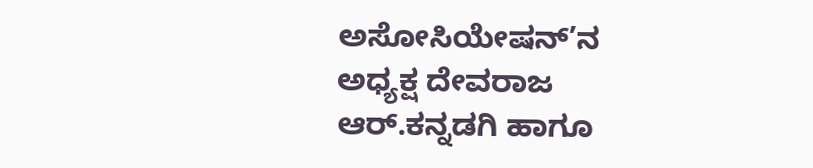ಅಸೋಸಿಯೇಷನ್’ನ ಅಧ್ಯಕ್ಷ ದೇವರಾಜ ಆರ್.ಕನ್ನಡಗಿ ಹಾಗೂ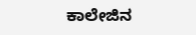ಕಾಲೇಜಿನ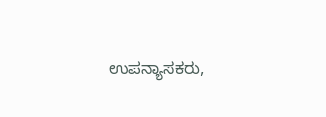ಉಪನ್ಯಾಸಕರು,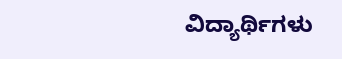ವಿದ್ಯಾರ್ಥಿಗಳು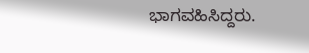ಭಾಗವಹಿಸಿದ್ದರು.